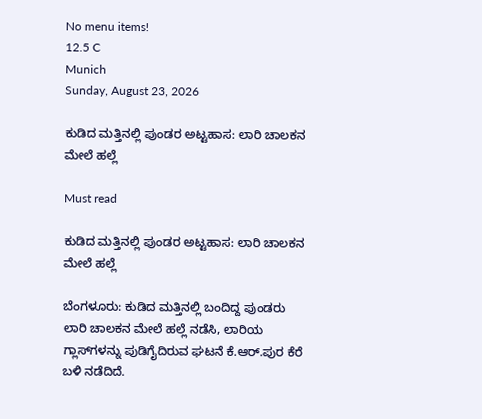No menu items!
12.5 C
Munich
Sunday, August 23, 2026

ಕುಡಿದ ಮತ್ತಿನಲ್ಲಿ ಪುಂಡರ ಅಟ್ಟಹಾಸ: ಲಾರಿ ಚಾಲಕನ ಮೇಲೆ ಹಲ್ಲೆ

Must read

ಕುಡಿದ ಮತ್ತಿನಲ್ಲಿ ಪುಂಡರ ಅಟ್ಟಹಾಸ: ಲಾರಿ ಚಾಲಕನ ಮೇಲೆ ಹಲ್ಲೆ

ಬೆಂಗಳೂರು: ಕುಡಿದ ಮತ್ತಿನಲ್ಲಿ ಬಂದಿದ್ದ ಪುಂಡರು ಲಾರಿ ಚಾಲಕನ ಮೇಲೆ ಹಲ್ಲೆ ನಡೆಸಿ, ಲಾರಿಯ ಗ್ಲಾಸ್‌ಗಳನ್ನು ಪುಡಿಗೈದಿರುವ ಘಟನೆ ಕೆ.ಆರ್.ಪುರ ಕೆರೆ ಬಳಿ ನಡೆದಿದೆ.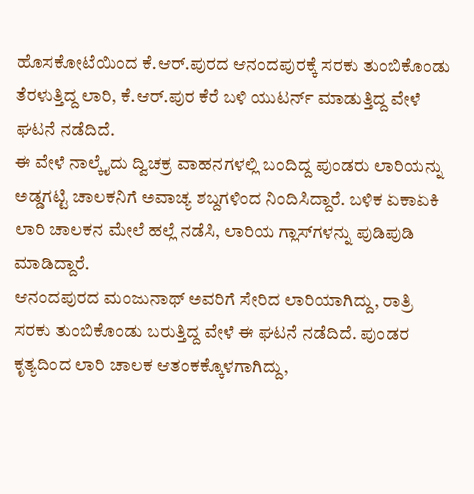ಹೊಸಕೋಟೆಯಿಂದ ಕೆ.ಆರ್.ಪುರದ ಆನಂದಪುರಕ್ಕೆ ಸರಕು ತುಂಬಿಕೊಂಡು ತೆರಳುತ್ತಿದ್ದ ಲಾರಿ, ಕೆ.ಆರ್.ಪುರ ಕೆರೆ ಬಳಿ ಯುಟರ್ನ್ ಮಾಡುತ್ತಿದ್ದ ವೇಳೆ ಘಟನೆ ನಡೆದಿದೆ.
ಈ ವೇಳೆ ನಾಲ್ಕೈದು ದ್ವಿಚಕ್ರ ವಾಹನಗಳಲ್ಲಿ ಬಂದಿದ್ದ ಪುಂಡರು ಲಾರಿಯನ್ನು ಅಡ್ಡಗಟ್ಟಿ ಚಾಲಕನಿಗೆ ಅವಾಚ್ಯ ಶಬ್ದಗಳಿಂದ ನಿಂದಿಸಿದ್ದಾರೆ. ಬಳಿಕ ಏಕಾಏಕಿ ಲಾರಿ ಚಾಲಕನ ಮೇಲೆ ಹಲ್ಲೆ ನಡೆಸಿ, ಲಾರಿಯ ಗ್ಲಾಸ್‌ಗಳನ್ನು ಪುಡಿಪುಡಿ ಮಾಡಿದ್ದಾರೆ.
ಆನಂದಪುರದ ಮಂಜುನಾಥ್ ಅವರಿಗೆ ಸೇರಿದ ಲಾರಿಯಾಗಿದ್ದು, ರಾತ್ರಿ ಸರಕು ತುಂಬಿಕೊಂಡು ಬರುತ್ತಿದ್ದ ವೇಳೆ ಈ ಘಟನೆ ನಡೆದಿದೆ. ಪುಂಡರ ಕೃತ್ಯದಿಂದ ಲಾರಿ ಚಾಲಕ ಆತಂಕಕ್ಕೊಳಗಾಗಿದ್ದು,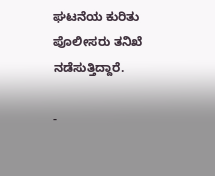ಘಟನೆಯ ಕುರಿತು ಪೊಲೀಸರು ತನಿಖೆ ನಡೆಸುತ್ತಿದ್ದಾರೆ.

-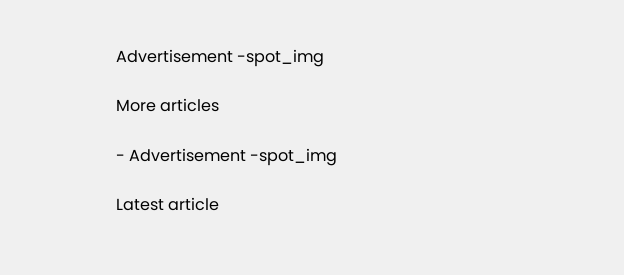Advertisement -spot_img

More articles

- Advertisement -spot_img

Latest article